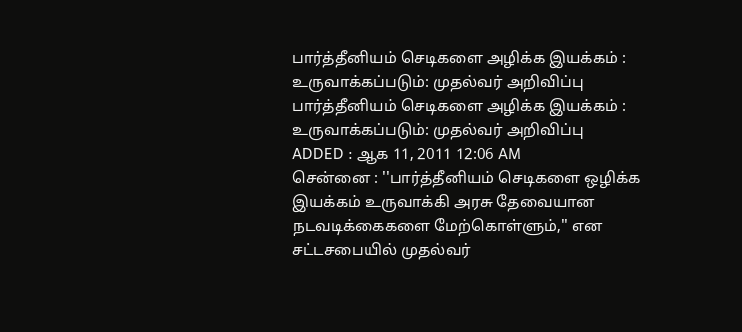பார்த்தீனியம் செடிகளை அழிக்க இயக்கம் : உருவாக்கப்படும்: முதல்வர் அறிவிப்பு
பார்த்தீனியம் செடிகளை அழிக்க இயக்கம் : உருவாக்கப்படும்: முதல்வர் அறிவிப்பு
ADDED : ஆக 11, 2011 12:06 AM
சென்னை : ''பார்த்தீனியம் செடிகளை ஒழிக்க இயக்கம் உருவாக்கி அரசு தேவையான நடவடிக்கைகளை மேற்கொள்ளும்,'' என சட்டசபையில் முதல்வர்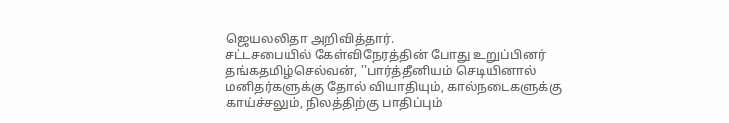ஜெயலலிதா அறிவித்தார்.
சட்டசபையில் கேள்விநேரத்தின் போது உறுப்பினர் தங்கதமிழ்செல்வன், ''பார்த்தீனியம் செடியினால் மனிதர்களுக்கு தோல் வியாதியும், கால்நடைகளுக்கு காய்ச்சலும், நிலத்திற்கு பாதிப்பும்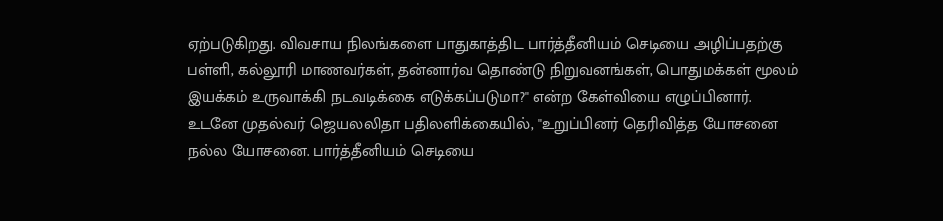ஏற்படுகிறது. விவசாய நிலங்களை பாதுகாத்திட பார்த்தீனியம் செடியை அழிப்பதற்கு பள்ளி, கல்லூரி மாணவர்கள், தன்னார்வ தொண்டு நிறுவனங்கள், பொதுமக்கள் மூலம் இயக்கம் உருவாக்கி நடவடிக்கை எடுக்கப்படுமா?'' என்ற கேள்வியை எழுப்பினார். உடனே முதல்வர் ஜெயலலிதா பதிலளிக்கையில், ''உறுப்பினர் தெரிவித்த யோசனை நல்ல யோசனை. பார்த்தீனியம் செடியை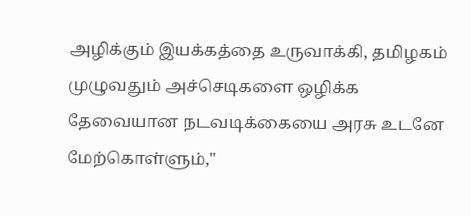அழிக்கும் இயக்கத்தை உருவாக்கி, தமிழகம் முழுவதும் அச்செடிகளை ஒழிக்க தேவையான நடவடிக்கையை அரசு உடனே மேற்கொள்ளும்,''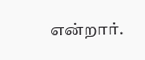என்றார்.